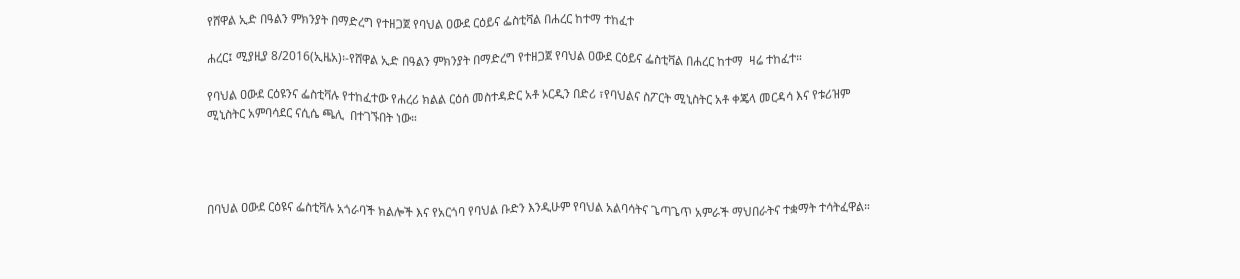የሸዋል ኢድ በዓልን ምክንያት በማድረግ የተዘጋጀ የባህል ዐውደ ርዕይና ፌስቲቫል በሐረር ከተማ ተከፈተ

ሐረር፤ ሚያዚያ 8/2016(ኢዜአ)፡-የሸዋል ኢድ በዓልን ምክንያት በማድረግ የተዘጋጀ የባህል ዐውደ ርዕይና ፌስቲቫል በሐረር ከተማ  ዛሬ ተከፈተ።

የባህል ዐውደ ርዕዩንና ፌስቲቫሉ የተከፈተው የሐረሪ ክልል ርዕሰ መስተዳድር አቶ ኦርዲን በድሪ ፣የባህልና ስፖርት ሚኒስትር አቶ ቀጄላ መርዳሳ እና የቱሪዝም ሚኒስትር አምባሳደር ናሲሴ ጫሊ  በተገኙበት ነው።




በባህል ዐውደ ርዕዩና ፌስቲቫሉ አጎራባች ክልሎች እና የአርጎባ የባህል ቡድን እንዲሁም የባህል አልባሳትና ጌጣጌጥ አምራች ማህበራትና ተቋማት ተሳትፈዋል።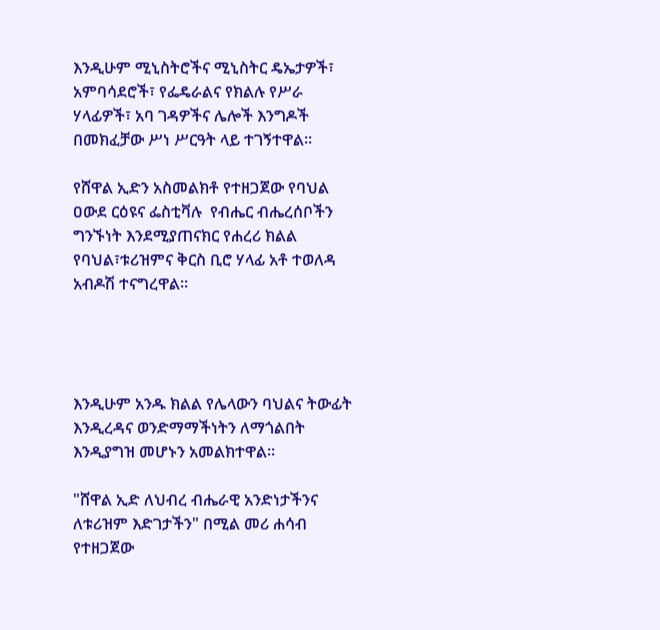እንዲሁም ሚኒስትሮችና ሚኒስትር ዴኤታዎች፣ አምባሳደሮች፣ የፌዴራልና የክልሉ የሥራ ሃላፊዎች፣ አባ ገዳዎችና ሌሎች እንግዶች በመክፈቻው ሥነ ሥርዓት ላይ ተገኝተዋል።

የሸዋል ኢድን አስመልክቶ የተዘጋጀው የባህል ዐውደ ርዕዩና ፌስቲቫሉ  የብሔር ብሔረሰቦችን ግንኙነት እንደሚያጠናክር የሐረሪ ክልል የባህል፣ቱሪዝምና ቅርስ ቢሮ ሃላፊ አቶ ተወለዳ አብዶሽ ተናግረዋል።




እንዲሁም አንዱ ክልል የሌላውን ባህልና ትውፊት እንዲረዳና ወንድማማችነትን ለማጎልበት እንዲያግዝ መሆኑን አመልክተዋል።

"ሸዋል ኢድ ለህብረ ብሔራዊ አንድነታችንና ለቱሪዝም እድገታችን" በሚል መሪ ሐሳብ የተዘጋጀው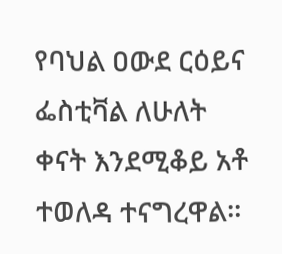የባህል ዐውደ ርዕይና ፌስቲቫል ለሁለት ቀናት እንደሚቆይ አቶ ተወለዳ ተናግረዋል።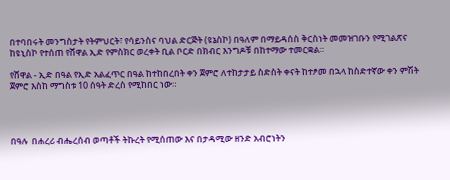በተባበሩት መንግስታት የትምህርት፣ የሳይንስና ባህል ድርጅት (ዩኔስኮ) በዓለም በማይዳሰስ ቅርስነት መመዝገቡን የሚገልጽና ከዩኒስኮ የተሰጠ የሸዋል ኢድ የምስክር ወረቀት ቢል ቦርድ በክብር እንግዶቹ በከተማው ተመርቋል።

የሸዋል - ኢድ በዓል የኢድ አልፈጥር በዓል ከተከበረበት ቀን ጀምሮ ለተከታታይ ስድስት ቀናት ከተፆመ በኋላ ከስድተኛው ቀን ምሽት ጀምሮ እስከ ማግስቱ 10 ሰዓት ድረስ የሚከበር ነው።




በዓሉ  በሐረሪ ብሔረሰብ ወጣቶች ትኩረት የሚሰጠው እና በታዳሚው ዘንድ አብሮነትን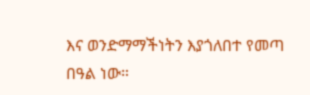እና ወንድማማችነትን እያጎለበተ የመጣ በዓል ነው።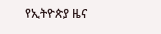የኢትዮጵያ ዜና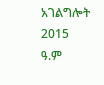አገልግሎት
2015
ዓ.ም